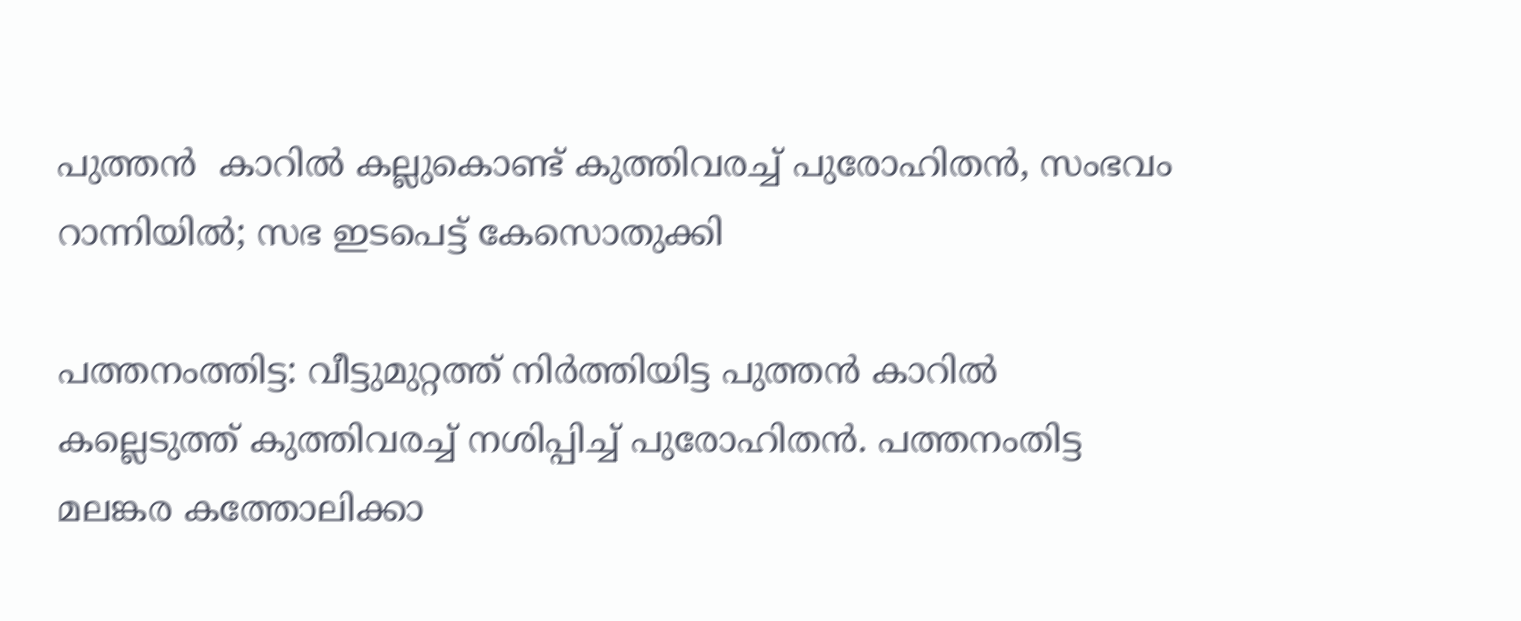പുത്തന്‍  കാറില്‍ കല്ലുകൊണ്ട് കുത്തിവരച്ച്‌ പുരോഹിതന്‍, സംഭവം റാന്നിയില്‍; സഭ ഇടപെട്ട് കേസൊതുക്കി

പത്തനംത്തിട്ട: വീട്ടുമുറ്റത്ത് നിര്‍ത്തിയിട്ട പുത്തന്‍ കാറില്‍ കല്ലെടുത്ത് കുത്തിവരച്ച്‌ നശിപ്പിച്ച്‌ പുരോഹിതന്‍. പത്തനംതിട്ട മലങ്കര കത്തോലിക്കാ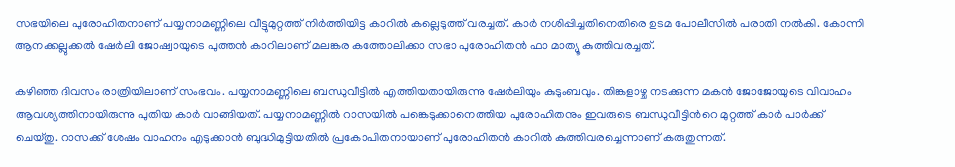സഭയിലെ പുരോഹിതനാണ് പയ്യനാമണ്ണിലെ വീട്ടുമുറ്റത്ത് നിര്‍ത്തിയിട്ട കാറില്‍ കല്ലെടുത്ത് വരച്ചത്. കാര്‍ നശിപ്പിച്ചതിനെതിരെ ഉടമ പോലീസില്‍ പരാതി നല്‍കി. കോന്നി ആനക്കല്ലുക്കല്‍ ഷേര്‍ലി ജോഷ്വായുടെ പുത്തന്‍ കാറിലാണ് മലങ്കര കത്തോലിക്കാ സഭാ പുരോഹിതന്‍ ഫാ മാത്യൂ കുത്തിവരച്ചത്.

കഴിഞ്ഞ ദിവസം രാത്രിയിലാണ് സംഭവം. പയ്യനാമണ്ണിലെ ബന്ധുവീട്ടില്‍ എത്തിയതായിരുന്നു ഷേര്‍ലിയും കുടുംബവും. തിങ്കളാഴ്ച നടക്കുന്ന മകന്‍ ജോജോയുടെ വിവാഹം ആവശ്യത്തിനായിരുന്നു പുതിയ കാര്‍ വാങ്ങിയത്. പയ്യനാമണ്ണില്‍ റാസയില്‍ പങ്കെടുക്കാനെത്തിയ പുരോഹിതനും ഇവരുടെ ബന്ധുവീട്ടിന്‍റെ മുറ്റത്ത് കാര്‍ പാര്‍ക്ക് ചെയ്തു. റാസക്ക് ശേഷം വാഹനം എടുക്കാന്‍ ബുദ്ധിമുട്ടിയതില്‍ പ്രകോപിതനായാണ് പുരോഹിതന്‍ കാറില്‍ കുത്തിവരച്ചെന്നാണ് കരുതുന്നത്.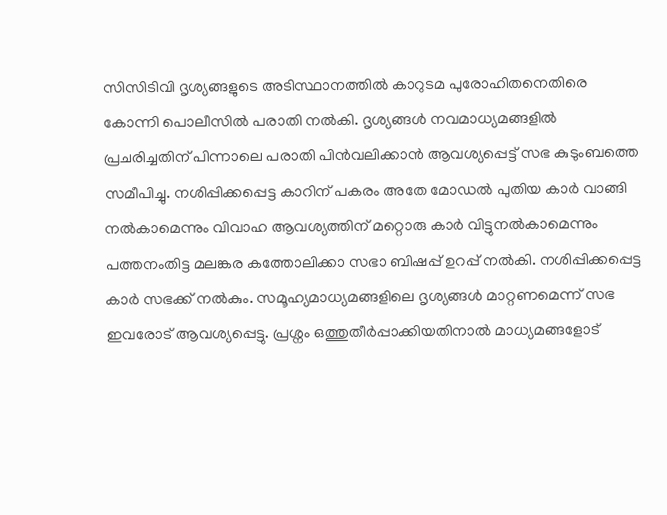സിസിടിവി ദൃശ്യങ്ങളുടെ അടിസ്ഥാനത്തില്‍ കാറുടമ പുരോഹിതനെതിരെ കോന്നി പൊലീസില്‍ പരാതി നല്‍കി. ദൃശ്യങ്ങള്‍ നവമാധ്യമങ്ങളില്‍ പ്രചരിച്ചതിന് പിന്നാലെ പരാതി പിന്‍വലിക്കാന്‍ ആവശ്യപ്പെട്ട് സഭ കുടുംബത്തെ സമീപിച്ചു. നശിപ്പിക്കപ്പെട്ട കാറിന് പകരം അതേ മോഡല്‍ പുതിയ കാര്‍ വാങ്ങി നല്‍കാമെന്നും വിവാഹ ആവശ്യത്തിന് മറ്റൊരു കാര്‍ വിട്ടുനല്‍കാമെന്നും പത്തനംതിട്ട മലങ്കര കത്തോലിക്കാ സഭാ ബിഷപ്പ് ഉറപ്പ് നല്‍കി. നശിപ്പിക്കപ്പെട്ട കാര്‍ സഭക്ക് നല്‍കും. സമൂഹ്യമാധ്യമങ്ങളിലെ ദൃശ്യങ്ങള്‍ മാറ്റണമെന്ന് സഭ ഇവരോട് ആവശ്യപ്പെട്ടു. പ്രശ്നം ഒത്തുതീര്‍പ്പാക്കിയതിനാല്‍ മാധ്യമങ്ങളോട്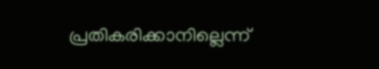പ്രതികരിക്കാനില്ലെന്ന്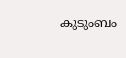കുടുംബം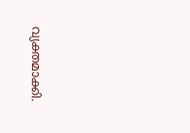വ്യക്തമാക്കി.